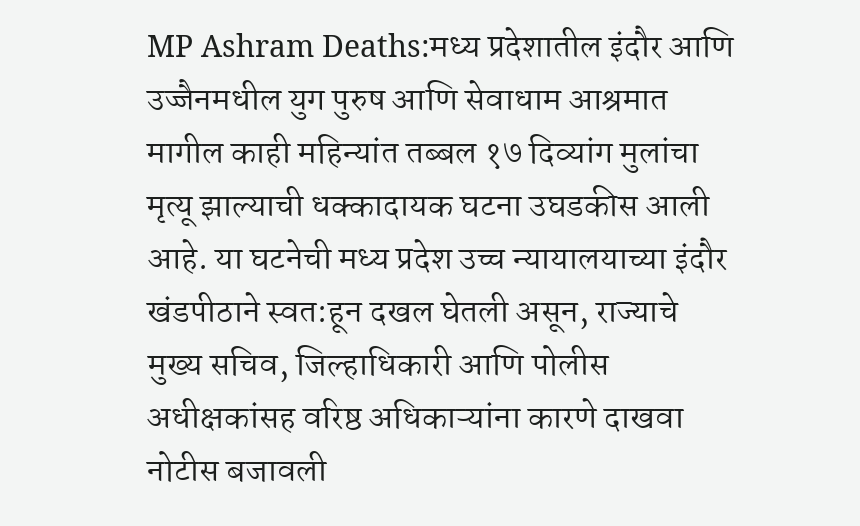MP Ashram Deaths:मध्य प्रदेशातील इंदौर आणि उज्जैनमधील युग पुरुष आणि सेवाधाम आश्रमात मागील काही महिन्यांत तब्बल १७ दिव्यांग मुलांचा मृत्यू झाल्याची धक्कादायक घटना उघडकीस आली आहे. या घटनेची मध्य प्रदेश उच्च न्यायालयाच्या इंदौर खंडपीठाने स्वत:हून दखल घेतली असून, राज्याचे मुख्य सचिव, जिल्हाधिकारी आणि पोलीस अधीक्षकांसह वरिष्ठ अधिकाऱ्यांना कारणे दाखवा नोटीस बजावली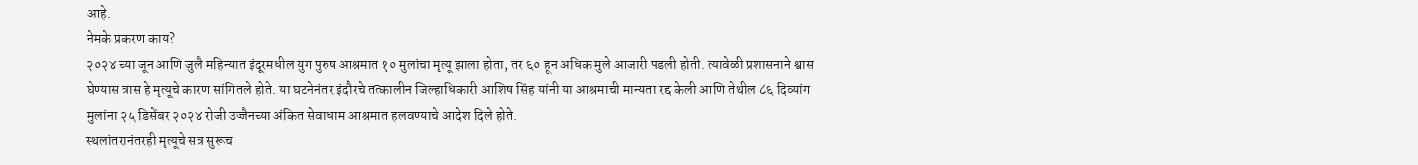आहे.
नेमके प्रकरण काय?
२०२४ च्या जून आणि जुलै महिन्यात इंदूरमधील युग पुरुष आश्रमात १० मुलांचा मृत्यू झाला होता, तर ६० हून अधिक मुले आजारी पडली होती. त्यावेळी प्रशासनाने श्वास घेण्यास त्रास हे मृत्यूचे कारण सांगितले होते. या घटनेनंतर इंदौरचे तत्कालीन जिल्हाधिकारी आशिष सिंह यांनी या आश्रमाची मान्यता रद्द केली आणि तेथील ८६ दिव्यांग मुलांना २५ डिसेंबर २०२४ रोजी उज्जैनच्या अंकित सेवाधाम आश्रमात हलवण्याचे आदेश दिले होते.
स्थलांतरानंतरही मृत्यूचे सत्र सुरूच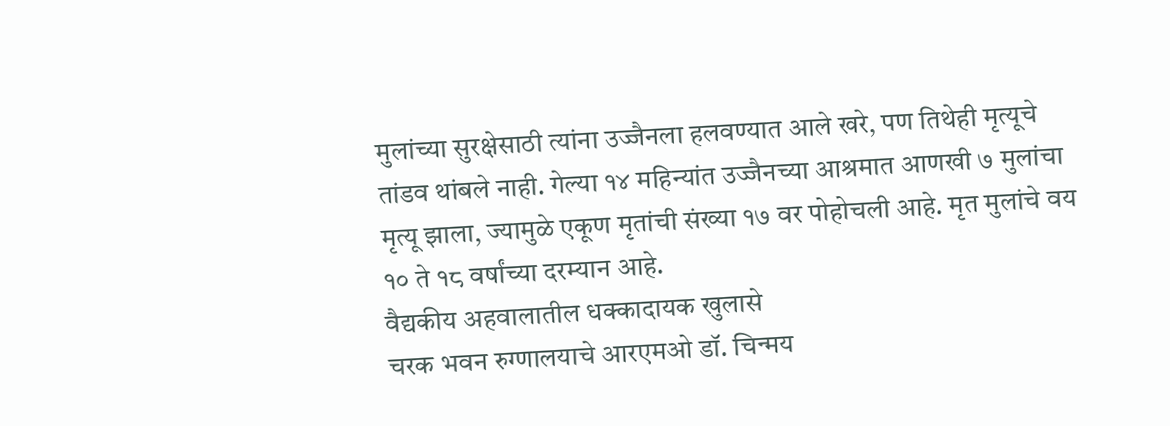मुलांच्या सुरक्षेसाठी त्यांना उज्जैनला हलवण्यात आले खरे, पण तिथेही मृत्यूचे तांडव थांबले नाही. गेल्या १४ महिन्यांत उज्जैनच्या आश्रमात आणखी ७ मुलांचा मृत्यू झाला, ज्यामुळे एकूण मृतांची संख्या १७ वर पोहोचली आहे. मृत मुलांचे वय १० ते १८ वर्षांच्या दरम्यान आहे.
वैद्यकीय अहवालातील धक्कादायक खुलासे
चरक भवन रुग्णालयाचे आरएमओ डॉ. चिन्मय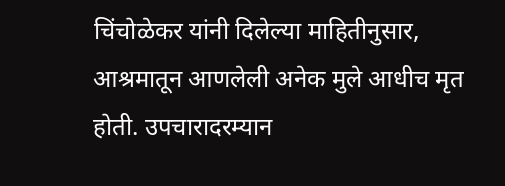चिंचोळेकर यांनी दिलेल्या माहितीनुसार, आश्रमातून आणलेली अनेक मुले आधीच मृत होती. उपचारादरम्यान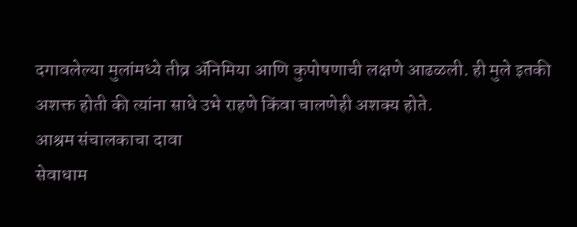दगावलेल्या मुलांमध्ये तीव्र ॲनिमिया आणि कुपोषणाची लक्षणे आढळली. ही मुले इतकी अशक्त होती की त्यांना साधे उभे राहणे किंवा चालणेही अशक्य होते.
आश्रम संचालकाचा दावा
सेवाधाम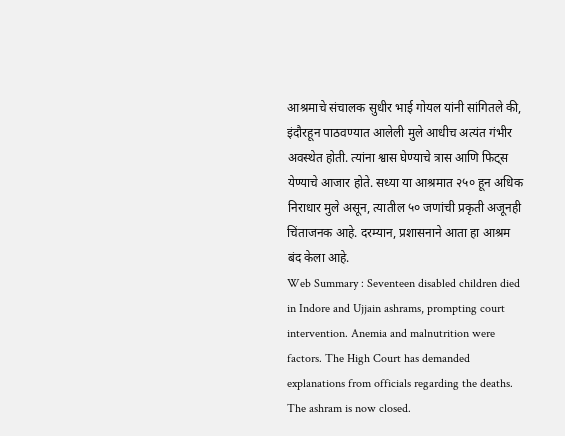आश्रमाचे संचालक सुधीर भाई गोयल यांनी सांगितले की, इंदौरहून पाठवण्यात आलेली मुले आधीच अत्यंत गंभीर अवस्थेत होती. त्यांना श्वास घेण्याचे त्रास आणि फिट्स येण्याचे आजार होते. सध्या या आश्रमात २५० हून अधिक निराधार मुले असून, त्यातील ५० जणांची प्रकृती अजूनही चिंताजनक आहे. दरम्यान, प्रशासनाने आता हा आश्रम बंद केला आहे.
Web Summary : Seventeen disabled children died in Indore and Ujjain ashrams, prompting court intervention. Anemia and malnutrition were factors. The High Court has demanded explanations from officials regarding the deaths. The ashram is now closed.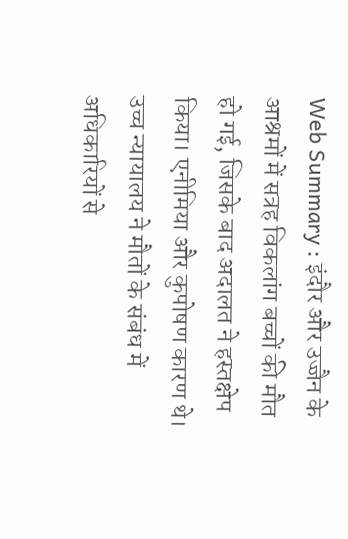Web Summary : इंदौर और उज्जैन के आश्रमों में सत्रह विकलांग बच्चों की मौत हो गई, जिसके बाद अदालत ने हस्तक्षेप किया। एनीमिया और कुपोषण कारण थे। उच्च न्यायालय ने मौतों के संबंध में अधिकारियों से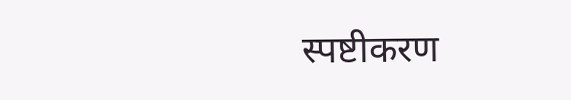स्पष्टीकरण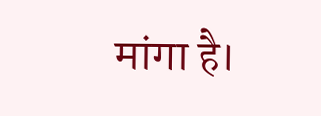मांगा है।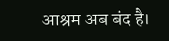आश्रम अब बंद है।